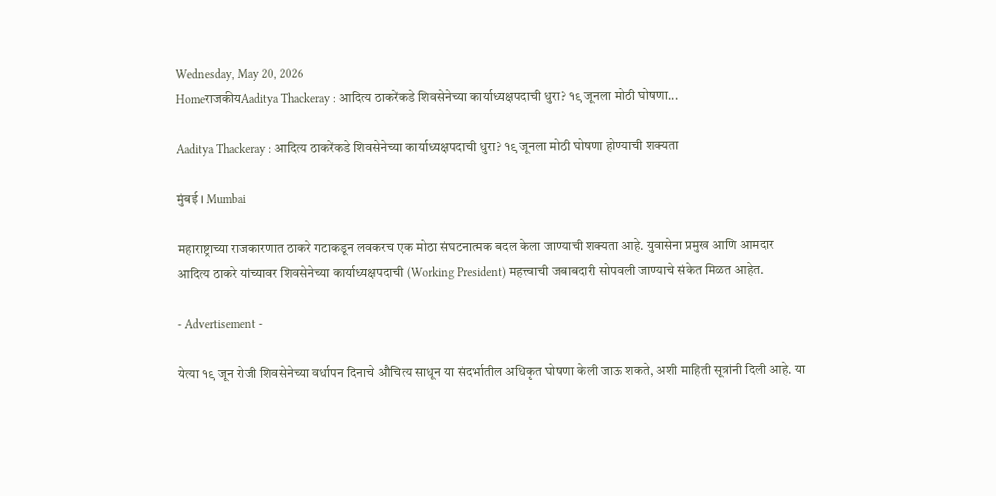Wednesday, May 20, 2026
HomeराजकीयAaditya Thackeray : आदित्य ठाकरेंकडे शिवसेनेच्या कार्याध्यक्षपदाची धुरा? १९ जूनला मोठी घोषणा...

Aaditya Thackeray : आदित्य ठाकरेंकडे शिवसेनेच्या कार्याध्यक्षपदाची धुरा? १९ जूनला मोठी घोषणा होण्याची शक्यता

मुंबई । Mumbai

महाराष्ट्राच्या राजकारणात ठाकरे गटाकडून लवकरच एक मोठा संघटनात्मक बदल केला जाण्याची शक्यता आहे. युवासेना प्रमुख आणि आमदार आदित्य ठाकरे यांच्यावर शिवसेनेच्या कार्याध्यक्षपदाची (Working President) महत्त्वाची जबाबदारी सोपवली जाण्याचे संकेत मिळत आहेत.

- Advertisement -

येत्या १९ जून रोजी शिवसेनेच्या वर्धापन दिनाचे औचित्य साधून या संदर्भातील अधिकृत घोषणा केली जाऊ शकते, अशी माहिती सूत्रांनी दिली आहे. या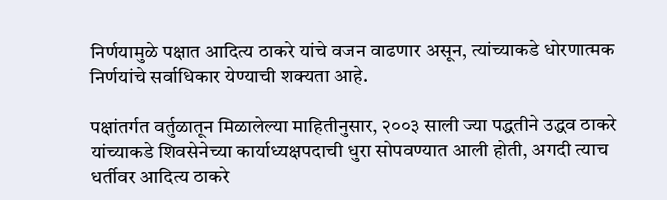निर्णयामुळे पक्षात आदित्य ठाकरे यांचे वजन वाढणार असून, त्यांच्याकडे धोरणात्मक निर्णयांचे सर्वाधिकार येण्याची शक्यता आहे.

पक्षांतर्गत वर्तुळातून मिळालेल्या माहितीनुसार, २००३ साली ज्या पद्धतीने उद्धव ठाकरे यांच्याकडे शिवसेनेच्या कार्याध्यक्षपदाची धुरा सोपवण्यात आली होती, अगदी त्याच धर्तीवर आदित्य ठाकरे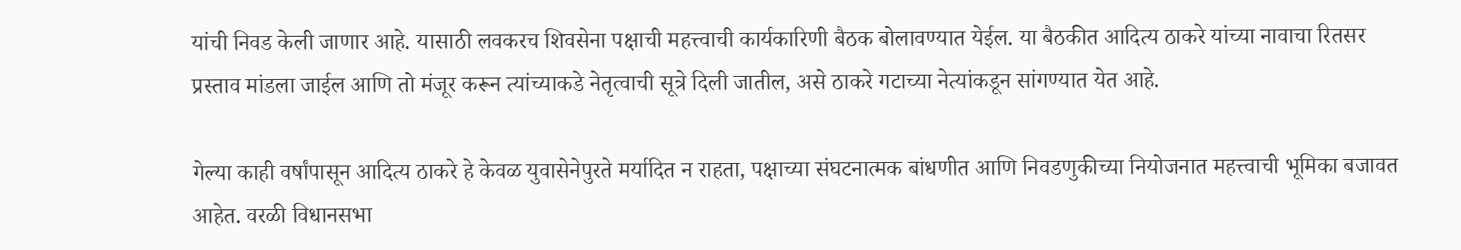यांची निवड केली जाणार आहे. यासाठी लवकरच शिवसेना पक्षाची महत्त्वाची कार्यकारिणी बैठक बोलावण्यात येईल. या बैठकीत आदित्य ठाकरे यांच्या नावाचा रितसर प्रस्ताव मांडला जाईल आणि तो मंजूर करून त्यांच्याकडे नेतृत्वाची सूत्रे दिली जातील, असे ठाकरे गटाच्या नेत्यांकडून सांगण्यात येत आहे.

गेल्या काही वर्षांपासून आदित्य ठाकरे हे केवळ युवासेनेपुरते मर्यादित न राहता, पक्षाच्या संघटनात्मक बांधणीत आणि निवडणुकीच्या नियोजनात महत्त्वाची भूमिका बजावत आहेत. वरळी विधानसभा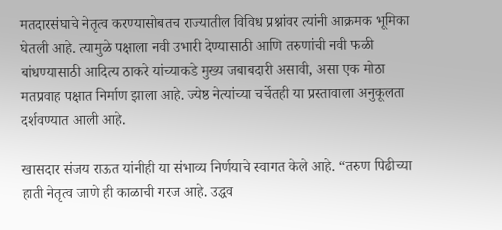मतदारसंघाचे नेतृत्व करण्यासोबतच राज्यातील विविध प्रश्नांवर त्यांनी आक्रमक भूमिका घेतली आहे. त्यामुळे पक्षाला नवी उभारी देण्यासाठी आणि तरुणांची नवी फळी बांधण्यासाठी आदित्य ठाकरे यांच्याकडे मुख्य जबाबदारी असावी, असा एक मोठा मतप्रवाह पक्षात निर्माण झाला आहे. ज्येष्ठ नेत्यांच्या चर्चेतही या प्रस्तावाला अनुकूलता दर्शवण्यात आली आहे.

खासदार संजय राऊत यांनीही या संभाव्य निर्णयाचे स्वागत केले आहे. “तरुण पिढीच्या हाती नेतृत्व जाणे ही काळाची गरज आहे. उद्धव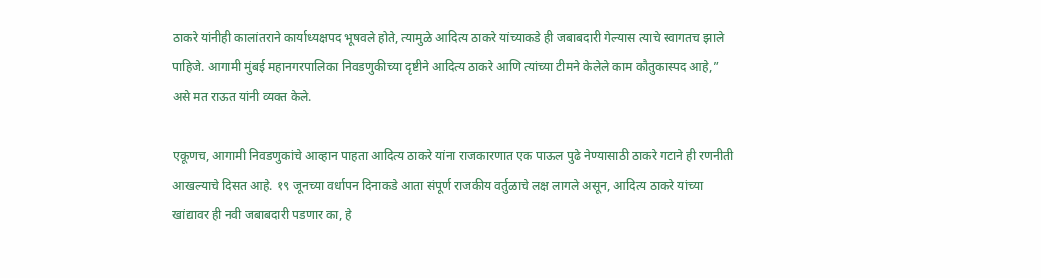ठाकरे यांनीही कालांतराने कार्याध्यक्षपद भूषवले होते, त्यामुळे आदित्य ठाकरे यांच्याकडे ही जबाबदारी गेल्यास त्याचे स्वागतच झाले पाहिजे. आगामी मुंबई महानगरपालिका निवडणुकीच्या दृष्टीने आदित्य ठाकरे आणि त्यांच्या टीमने केलेले काम कौतुकास्पद आहे,” असे मत राऊत यांनी व्यक्त केले.

एकूणच, आगामी निवडणुकांचे आव्हान पाहता आदित्य ठाकरे यांना राजकारणात एक पाऊल पुढे नेण्यासाठी ठाकरे गटाने ही रणनीती आखल्याचे दिसत आहे. १९ जूनच्या वर्धापन दिनाकडे आता संपूर्ण राजकीय वर्तुळाचे लक्ष लागले असून, आदित्य ठाकरे यांच्या खांद्यावर ही नवी जबाबदारी पडणार का, हे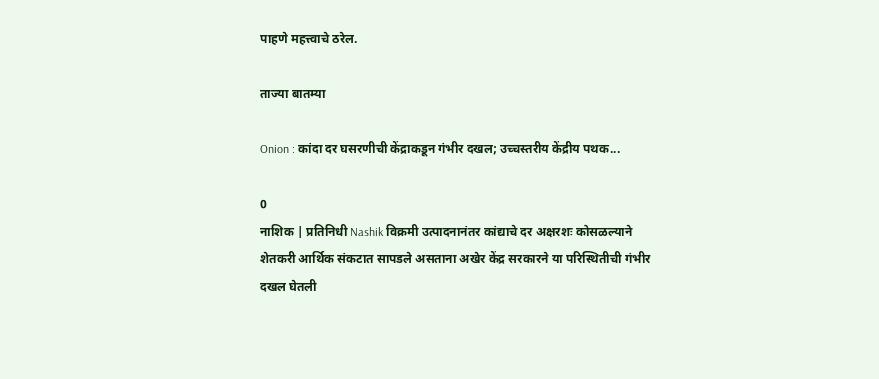पाहणे महत्त्वाचे ठरेल.

ताज्या बातम्या

Onion : कांदा दर घसरणीची केंद्राकडून गंभीर दखल; उच्चस्तरीय केंद्रीय पथक...

0
नाशिक | प्रतिनिधी Nashik विक्रमी उत्पादनानंतर कांद्याचे दर अक्षरशः कोसळल्याने शेतकरी आर्थिक संकटात सापडले असताना अखेर केंद्र सरकारने या परिस्थितीची गंभीर दखल घेतली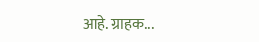आहे. ग्राहक...